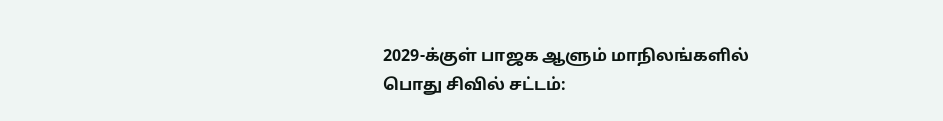2029-க்குள் பாஜக ஆளும் மாநிலங்களில் பொது சிவில் சட்டம்: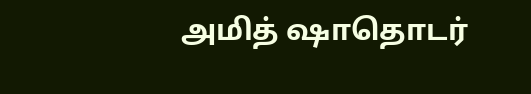அமித் ஷாதொடர்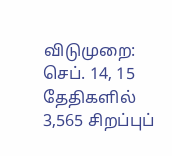விடுமுறை: செப். 14, 15 தேதிகளில் 3,565 சிறப்புப்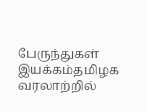பேருந்துகள் இயக்கம்தமிழக வரலாற்றில்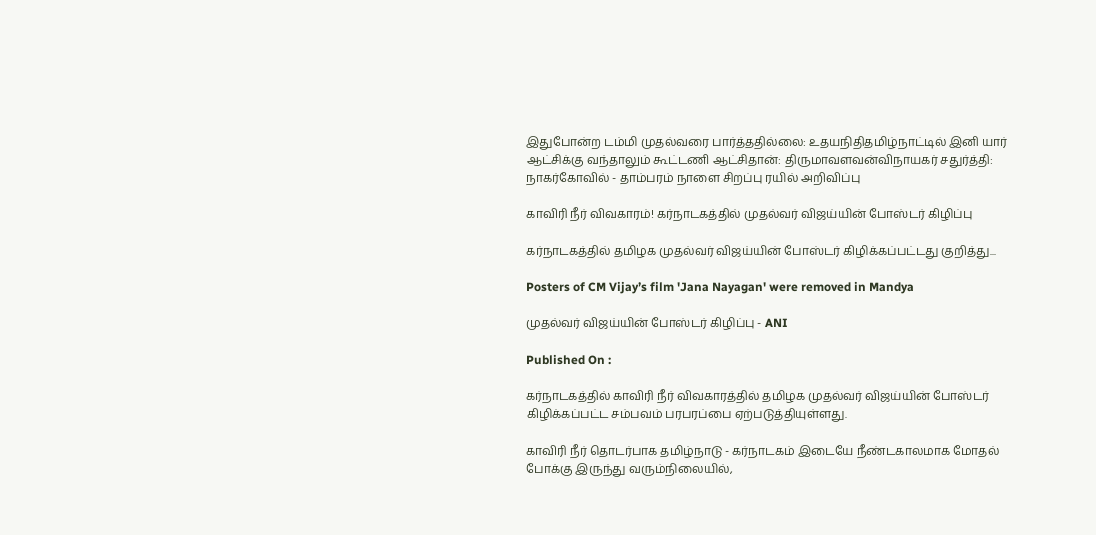இதுபோன்ற டம்மி முதல்வரை பார்த்ததில்லை: உதயநிதிதமிழ்நாட்டில் இனி யார் ஆட்சிக்கு வந்தாலும் கூட்டணி ஆட்சிதான்: திருமாவளவன்விநாயகர் சதுர்த்தி: நாகர்கோவில் - தாம்பரம் நாளை சிறப்பு ரயில் அறிவிப்பு

காவிரி நீர் விவகாரம்! கர்நாடகத்தில் முதல்வர் விஜய்யின் போஸ்டர் கிழிப்பு

கர்நாடகத்தில் தமிழக முதல்வர் விஜய்யின் போஸ்டர் கிழிக்கப்பட்டது குறித்து...

Posters of CM Vijay’s film 'Jana Nayagan' were removed in Mandya

முதல்வர் விஜய்யின் போஸ்டர் கிழிப்பு - ANI

Published On :

கர்நாடகத்தில் காவிரி நீர் விவகாரத்தில் தமிழக முதல்வர் விஜய்யின் போஸ்டர் கிழிக்கப்பட்ட சம்பவம் பரபரப்பை ஏற்படுத்தியுள்ளது.

காவிரி நீர் தொடர்பாக தமிழ்நாடு - கர்நாடகம் இடையே நீண்டகாலமாக மோதல் போக்கு இருந்து வரும்நிலையில்,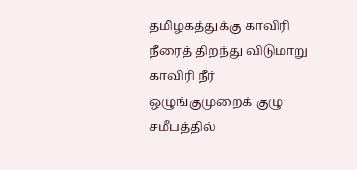தமிழகத்துக்கு காவிரி நீரைத் திறந்து விடுமாறு காவிரி நீர் ஒழுங்குமுறைக் குழு சமீபத்தில்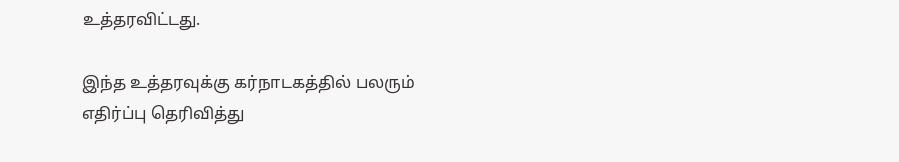உத்தரவிட்டது.

இந்த உத்தரவுக்கு கர்நாடகத்தில் பலரும் எதிர்ப்பு தெரிவித்து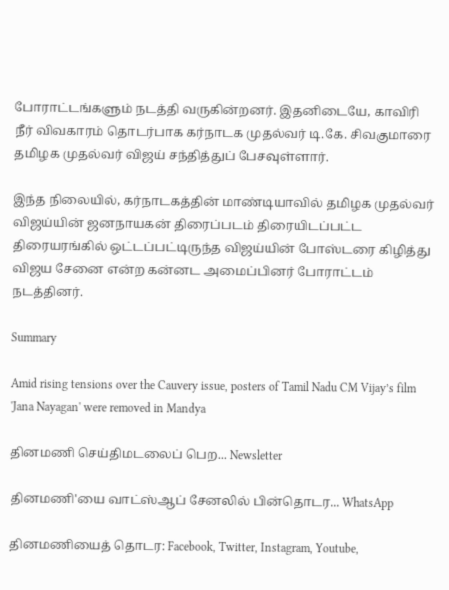போராட்டங்களும் நடத்தி வருகின்றனர். இதனிடையே, காவிரி நீர் விவகாரம் தொடர்பாக கர்நாடக முதல்வர் டி.கே. சிவகுமாரை தமிழக முதல்வர் விஜய் சந்தித்துப் பேசவுள்ளார்.

இந்த நிலையில், கர்நாடகத்தின் மாண்டியாவில் தமிழக முதல்வர் விஜய்யின் ஜனநாயகன் திரைப்படம் திரையிடப்பட்ட திரையரங்கில் ஒட்டப்பட்டிருந்த விஜய்யின் போஸ்டரை கிழித்து விஜய சேனை என்ற கன்னட அமைப்பினர் போராட்டம் நடத்தினர்.

Summary

Amid rising tensions over the Cauvery issue, posters of Tamil Nadu CM Vijay’s film 'Jana Nayagan' were removed in Mandya

தினமணி செய்திமடலைப் பெற... Newsletter

தினமணி'யை வாட்ஸ்ஆப் சேனலில் பின்தொடர... WhatsApp

தினமணியைத் தொடர: Facebook, Twitter, Instagram, Youtube,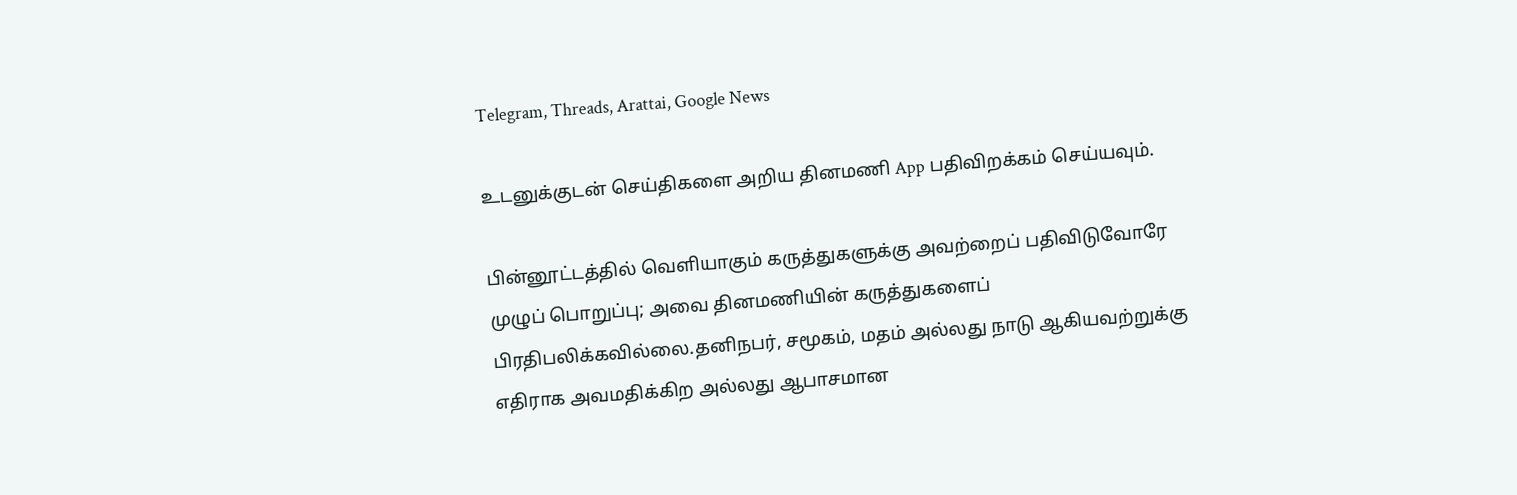Telegram, Threads, Arattai, Google News

உடனுக்குடன் செய்திகளை அறிய தினமணி App பதிவிறக்கம் செய்யவும்.

பின்னூட்டத்தில் வெளியாகும் கருத்துகளுக்கு அவற்றைப் பதிவிடுவோரே முழுப் பொறுப்பு; அவை தினமணியின் கருத்துகளைப் பிரதிபலிக்கவில்லை.தனிநபர், சமூகம், மதம் அல்லது நாடு ஆகியவற்றுக்கு எதிராக அவமதிக்கிற அல்லது ஆபாசமான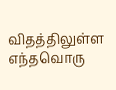விதத்திலுள்ள எந்தவொரு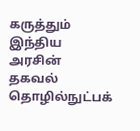கருத்தும் இந்திய அரசின் தகவல் தொழில்நுட்பக்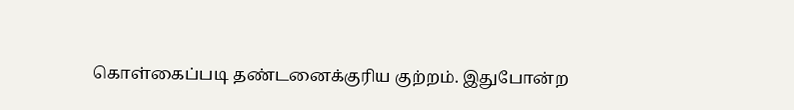கொள்கைப்படி தண்டனைக்குரிய குற்றம். இதுபோன்ற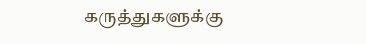கருத்துகளுக்கு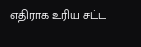எதிராக உரிய சட்ட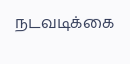நடவடிக்கை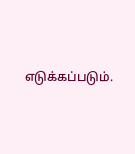எடுக்கப்படும்.